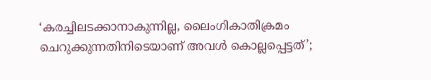‘കരച്ചിലടക്കാനാകുന്നില്ല, ലൈംഗികാതിക്രമം ചെറുക്കുന്നതിനിടെയാണ് അവള്‍ കൊല്ലപ്പെട്ടത്’;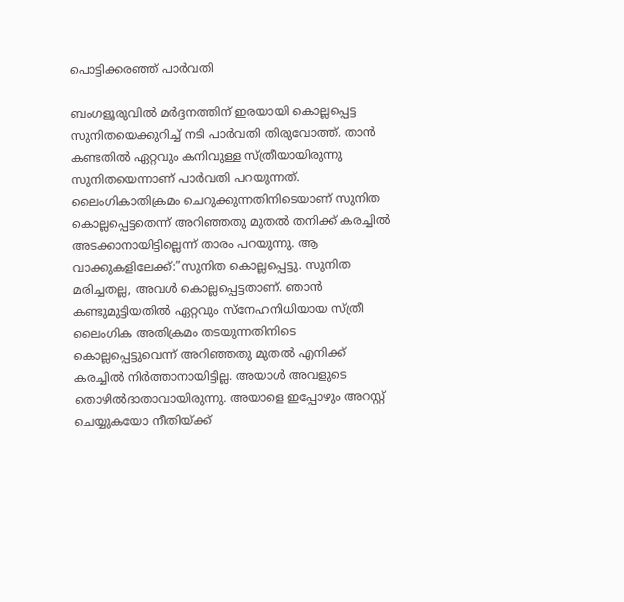പൊട്ടിക്കരഞ്ഞ് പാര്‍വതി

ബംഗളൂരുവില്‍ മര്‍ദ്ദനത്തിന് ഇരയായി കൊല്ലപ്പെട്ട സുനിതയെക്കുറിച്ച് നടി പാര്‍വതി തിരുവോത്ത്. താന്‍ കണ്ടതില്‍ ഏറ്റവും കനിവുള്ള സ്ത്രീയായിരുന്നു സുനിതയെന്നാണ് പാര്‍വതി പറയുന്നത്. ലൈംഗികാതിക്രമം ചെറുക്കുന്നതിനിടെയാണ് സുനിത കൊല്ലപ്പെട്ടതെന്ന് അറിഞ്ഞതു മുതല്‍ തനിക്ക് കരച്ചില്‍ അടക്കാനായിട്ടില്ലെന്ന് താരം പറയുന്നു. ആ വാക്കുകളിലേക്ക്:”സുനിത കൊല്ലപ്പെട്ടു. സുനിത മരിച്ചതല്ല, അവള്‍ കൊല്ലപ്പെട്ടതാണ്. ഞാന്‍ കണ്ടുമുട്ടിയതില്‍ ഏറ്റവും സ്‌നേഹനിധിയായ സ്ത്രീ ലൈംഗിക അതിക്രമം തടയുന്നതിനിടെ കൊല്ലപ്പെട്ടുവെന്ന് അറിഞ്ഞതു മുതല്‍ എനിക്ക് കരച്ചില്‍ നിര്‍ത്താനായിട്ടില്ല. അയാള്‍ അവളുടെ തൊഴില്‍ദാതാവായിരുന്നു. അയാളെ ഇപ്പോഴും അറസ്റ്റ് ചെയ്യുകയോ നീതിയ്ക്ക്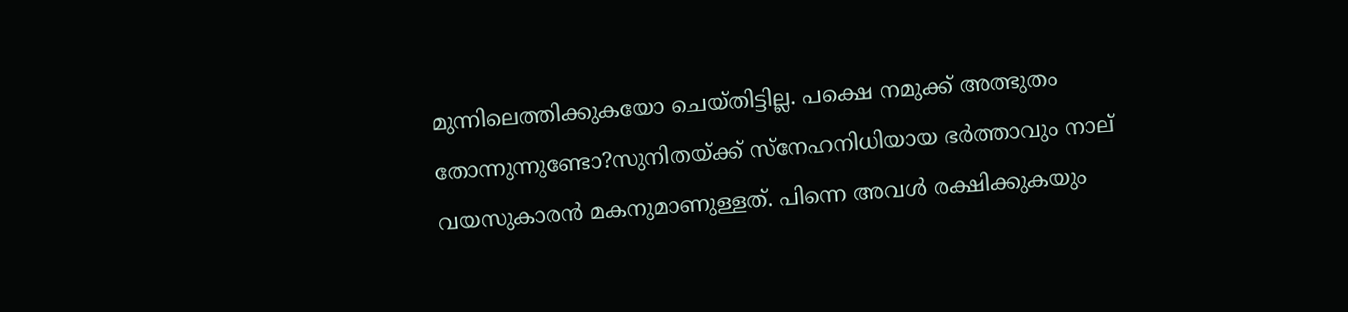മുന്നിലെത്തിക്കുകയോ ചെയ്തിട്ടില്ല. പക്ഷെ നമുക്ക് അത്ഭുതം തോന്നുന്നുണ്ടോ?സുനിതയ്ക്ക് സ്‌നേഹനിധിയായ ഭര്‍ത്താവും നാല് വയസുകാരന്‍ മകനുമാണുള്ളത്. പിന്നെ അവള്‍ രക്ഷിക്കുകയും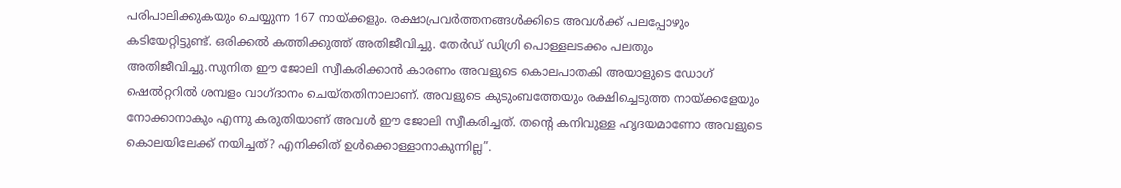പരിപാലിക്കുകയും ചെയ്യുന്ന 167 നായ്ക്കളും. രക്ഷാപ്രവര്‍ത്തനങ്ങള്‍ക്കിടെ അവള്‍ക്ക് പലപ്പോഴും കടിയേറ്റിട്ടുണ്ട്. ഒരിക്കല്‍ കത്തിക്കുത്ത് അതിജീവിച്ചു. തേര്‍ഡ് ഡിഗ്രി പൊള്ളലടക്കം പലതും അതിജീവിച്ചു.സുനിത ഈ ജോലി സ്വീകരിക്കാന്‍ കാരണം അവളുടെ കൊലപാതകി അയാളുടെ ഡോഗ് ഷെല്‍റ്ററില്‍ ശമ്പളം വാഗ്ദാനം ചെയ്തതിനാലാണ്. അവളുടെ കുടുംബത്തേയും രക്ഷിച്ചെടുത്ത നായ്ക്കളേയും നോക്കാനാകും എന്നു കരുതിയാണ് അവള്‍ ഈ ജോലി സ്വീകരിച്ചത്. തന്‍റെ കനിവുള്ള ഹൃദയമാണോ അവളുടെ കൊലയിലേക്ക് നയിച്ചത്? എനിക്കിത് ഉള്‍ക്കൊള്ളാനാകുന്നില്ല”.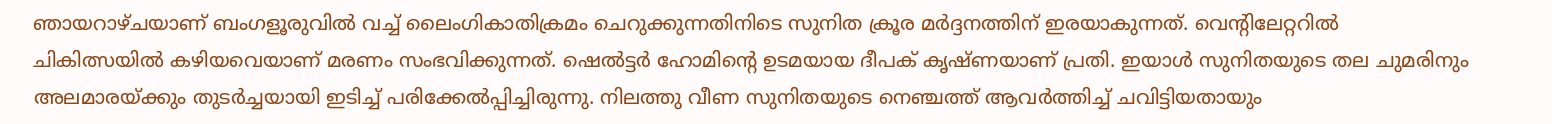ഞായറാഴ്ചയാണ് ബംഗളൂരുവില്‍ വച്ച് ലൈംഗികാതിക്രമം ചെറുക്കുന്നതിനിടെ സുനിത ക്രൂര മര്‍ദ്ദനത്തിന് ഇരയാകുന്നത്. വെന്റിലേറ്ററില്‍ ചികിത്സയില്‍ കഴിയവെയാണ് മരണം സംഭവിക്കുന്നത്. ഷെല്‍ട്ടര്‍ ഹോമിന്റെ ഉടമയായ ദീപക് കൃഷ്ണയാണ് പ്രതി. ഇയാള്‍ സുനിതയുടെ തല ചുമരിനും അലമാരയ്ക്കും തുടര്‍ച്ചയായി ഇടിച്ച് പരിക്കേല്‍പ്പിച്ചിരുന്നു. നിലത്തു വീണ സുനിതയുടെ നെഞ്ചത്ത് ആവര്‍ത്തിച്ച് ചവിട്ടിയതായും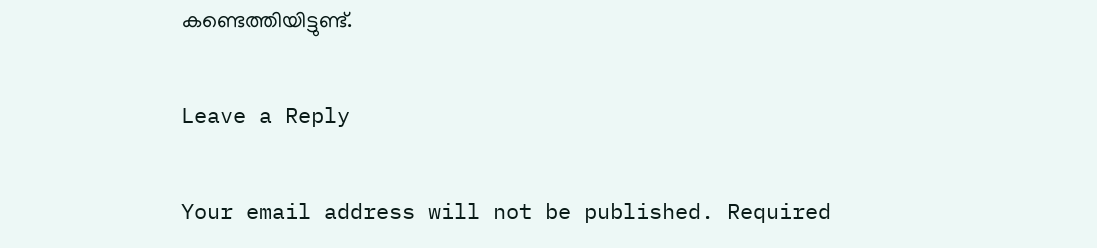കണ്ടെത്തിയിട്ടുണ്ട്.

Leave a Reply

Your email address will not be published. Required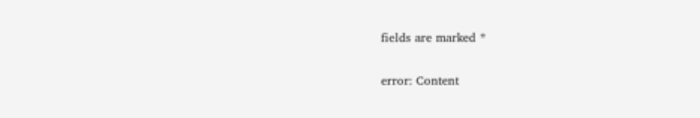fields are marked *

error: Content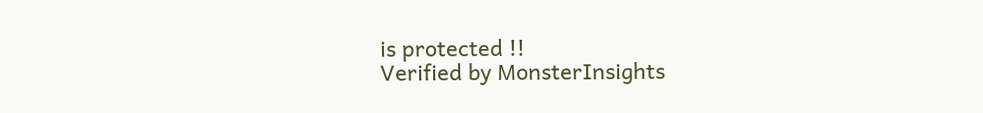is protected !!
Verified by MonsterInsights